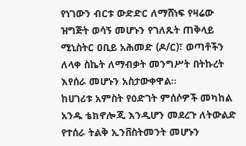የነገውን ብርቱ ውድድር ለማሸነፍ የዛሬው ዝግጅት ወሳኝ መሆኑን የገለጹት ጠቅላይ ሚኒስትር ዐቢይ አሕመድ (ዶ/ር)፣ ወጣቶችን ለላቀ ስኬት ለማብቃት መንግሥት በትኩረት እየሰራ መሆኑን አስታውቀዋል።
ከሀገሪቱ አምስት የዕድገት ምሰሶዎች መካከል አንዱ ቴክኖሎጂ እንዲሆን መደረጉ ለትውልድ የተሰራ ትልቅ ኢንቨስትመንት መሆኑን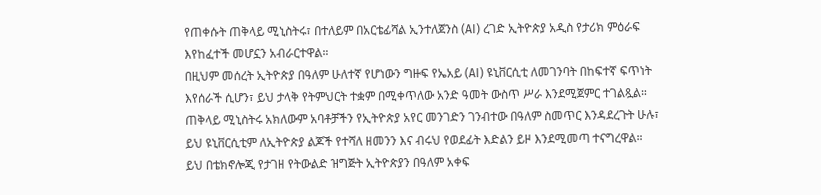የጠቀሱት ጠቅላይ ሚኒስትሩ፣ በተለይም በአርቴፊሻል ኢንተለጀንስ (AI) ረገድ ኢትዮጵያ አዲስ የታሪክ ምዕራፍ እየከፈተች መሆኗን አብራርተዋል።
በዚህም መሰረት ኢትዮጵያ በዓለም ሁለተኛ የሆነውን ግዙፍ የኤአይ (AI) ዩኒቨርሲቲ ለመገንባት በከፍተኛ ፍጥነት እየሰራች ሲሆን፣ ይህ ታላቅ የትምህርት ተቋም በሚቀጥለው አንድ ዓመት ውስጥ ሥራ እንደሚጀምር ተገልጿል።
ጠቅላይ ሚኒስትሩ አክለውም አባቶቻችን የኢትዮጵያ አየር መንገድን ገንብተው በዓለም ስመጥር እንዳደረጉት ሁሉ፣ ይህ ዩኒቨርሲቲም ለኢትዮጵያ ልጆች የተሻለ ዘመንን እና ብሩህ የወደፊት እድልን ይዞ እንደሚመጣ ተናግረዋል።
ይህ በቴክኖሎጂ የታገዘ የትውልድ ዝግጅት ኢትዮጵያን በዓለም አቀፍ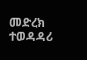መድረክ ተወዳዳሪ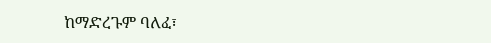ከማድረጉም ባለፈ፣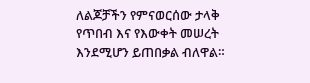ለልጆቻችን የምናወርሰው ታላቅ የጥበብ እና የእውቀት መሠረት እንደሚሆን ይጠበቃል ብለዋል።